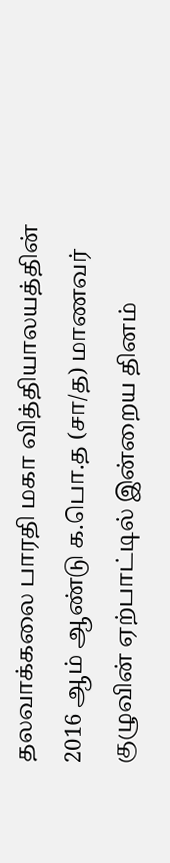தலவாக்கலை பாரதி மகா வித்தியாலயத்தின் 2016 ஆம் ஆண்டு க.பொ.த (சா/த) மாணவர் குழுவின் ஏற்பாட்டில் இன்றைய தினம்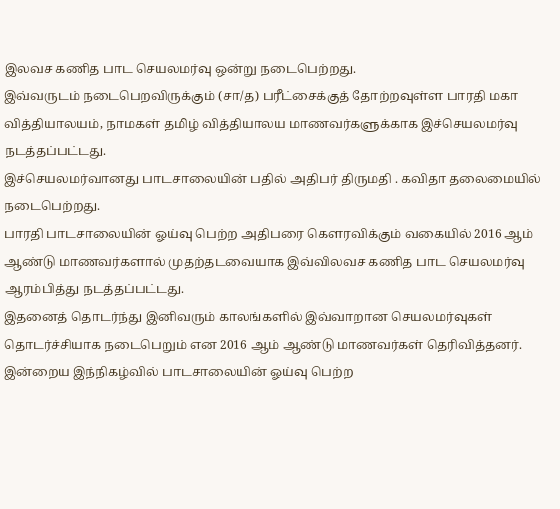இலவச கணித பாட செயலமர்வு ஒன்று நடைபெற்றது.
இவ்வருடம் நடைபெறவிருக்கும் (சா/த) பரீட்சைக்குத் தோற்றவுள்ள பாரதி மகா வித்தியாலயம், நாமகள் தமிழ் வித்தியாலய மாணவர்களுக்காக இச்செயலமர்வு நடத்தப்பட்டது.
இச்செயலமர்வானது பாடசாலையின் பதில் அதிபர் திருமதி . கவிதா தலைமையில் நடைபெற்றது.
பாரதி பாடசாலையின் ஓய்வு பெற்ற அதிபரை கெளரவிக்கும் வகையில் 2016 ஆம் ஆண்டு மாணவர்களால் முதற்தடவையாக இவ்விலவச கணித பாட செயலமர்வு ஆரம்பித்து நடத்தப்பட்டது.
இதனைத் தொடர்ந்து இனிவரும் காலங்களில் இவ்வாறான செயலமர்வுகள் தொடர்ச்சியாக நடைபெறும் என 2016 ஆம் ஆண்டு மாணவர்கள் தெரிவித்தனர்.
இன்றைய இந்நிகழ்வில் பாடசாலையின் ஓய்வு பெற்ற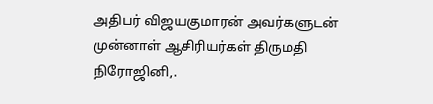அதிபர் விஜயகுமாரன் அவர்களுடன் முன்னாள் ஆசிரியர்கள் திருமதி நிரோஜினி,.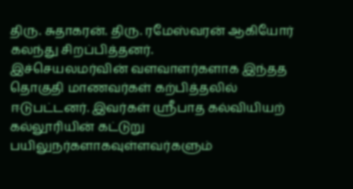திரு. சுதாகரன். திரு. ரமேஸ்வரன் ஆகியோர் கலந்து சிறப்பித்தனர்.
இச்செயலமர்வின் வளவாளர்களாக இந்தத தொகுதி மாணவர்கள் கற்பித்தலில் ஈடுபட்டனர். இவர்கள் ஶ்ரீபாத கல்வியியற் கல்லூரியின் கட்டுறு பயிலுநர்களாகவுள்ளவர்களும்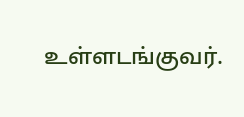உள்ளடங்குவர்.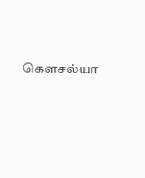கௌசல்யா